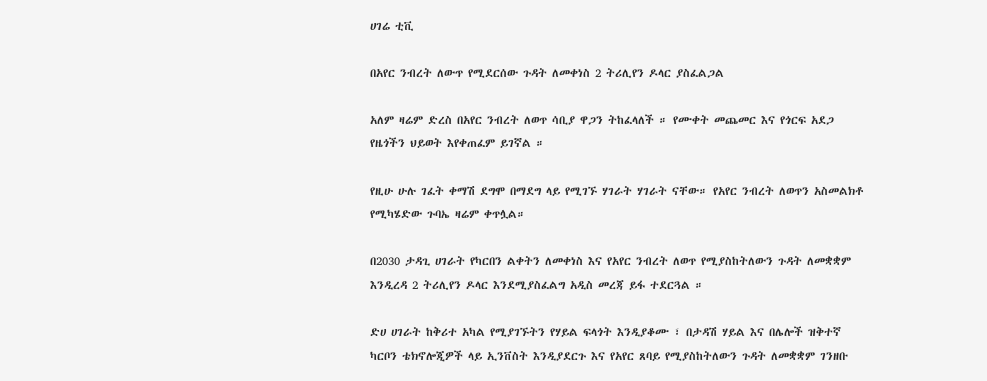ሀገሬ ቲቪ

በአየር ንብረት ለውጥ የሚደርሰው ጉዳት ለመቀነስ 2 ትሪሊየን ዶላር ያስፈልጋል

አለም ዛሬም ድረስ በአየር ንብረት ለወጥ ሳቢያ ዋጋን ትከፈላለች ። የሙቀት መጨመር እና የጎርፍ አደጋ የዜጎችን ህይወት እየቀጠፈም ይገኛል ።

የዚሁ ሁሉ ገፈት ቀማሽ ደግሞ በማደግ ላይ የሚገኙ ሃገራት ሃገራት ናቸው። የአየር ንብረት ለወጥን አስመልክቶ የሚካሄድው ጉባኤ ዛሬም ቀጥሏል።

በ2030 ታዳጊ ሀገራት የካርበን ልቀትን ለመቀነስ እና የአየር ንብረት ለወጥ የሚያስከትለውን ጉዳት ለመቋቋም እንዲረዳ 2 ትሪሊየን ዶላር እንደሚያስፈልግ አዲስ መረጃ ይፋ ተደርጓል ።

ድሀ ሀገራት ከቅሪተ አካል የሚያገኙትን የሃይል ፍላጎት እንዲያቆሙ ፣ በታዳሽ ሃይል እና በሌሎች ዝቅተኛ ካርቦን ቴክኖሎጂዎች ላይ ኢንቨስት እንዲያደርጉ እና የአየር ጸባይ የሚያስከትለውን ጉዳት ለመቋቋም ገንዘቡ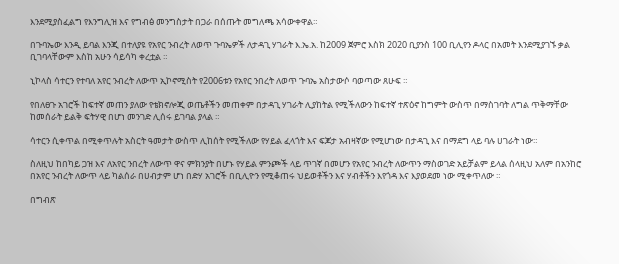እንደሚያስፈልግ የእንግሊዝ እና የግብፅ መንግስታት በጋራ በሰጡት መግለጫ አሳውቀዋል።

በጉባኤው እንዲ ይባል እንጂ በተለያዩ የአየር ንብረት ለወጥ ጉባኤዎች ለታዳጊ ሃገራት እ.ኤ.አ. ከ2009 ጀምሮ እስክ 2020 ቢያንስ 100 ቢሊየን ዶላር በአመት እንደሚያገኙ ቃል ቢገባላቸውም እስከ አሁን ሳይሳካ ቀረቷል ።

ኒኮላስ ሳተርን የተባለ አየር ንብረት ለውጥ ኢኮኖሚስት የ2006ቱን የአየር ንበረት ለወጥ ጉባኤ አስታውሶ ባወጣው ጸሁፍ ።

የበለፀጉ አገሮች ከፍተኛ መጠን ያለው የቴክኖሎጂ ወጤቶችን መጠቀም በታዳጊ ሃገራት ሊያከትል የሚችለውን ከፍተኛ ተጽዕኖ ከግምት ውስጥ በማስገባት ለግል ጥቅማቸው ከመሰራት ይልቅ ፍትሃዊ በሆነ መንገድ ሊሰሩ ይገባል ያላል ።

ሳተርን ሲቀጥል በሚቀጥሉት አስርት ዓመታት ውስጥ ሊከሰት የሚችለው የሃይል ፈላጎት እና ፍጆታ አብዛኛው የሚሆነው በታዳጊ እና በማደግ ላይ ባሉ ሀገራት ነው።

ስለዚህ ከበካይ ጋዝ እና ለአየር ንበረት ለውጥ ዋና ምክንያት በሆኑ የሃይል ምንጮች ላይ ጥገኛ በመሆን የአየር ንብረት ለውጥን ማስወገድ አይቻልም ይላል ሰላዚህ አለም በአንከሮ በአየር ንብረት ለውጥ ላይ ካልሰራ በሀብታም ሆነ በድሃ አገሮች በቢሊዮን የሚቆጠሩ ህይወቶችን እና ሃብቶችን እየጎዳ እና እያወደመ ነው ሚቀጥለው ።

በግብጽ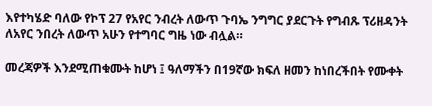እየተካሄድ ባለው የኮፕ 27 የአየር ንብረት ለውጥ ጉባኤ ንግግር ያደርጉት የግብጹ ፕሪዘዳንት ለአየር ንበረት ለውጥ አሁን የተግባር ግዜ ነው ብሏል።

መረጃዎች እንደሚጠቁሙት ከሆነ ፤ ዓለማችን በ19ኛው ክፍለ ዘመን ከነበረችበት የሙቀት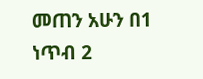መጠን አሁን በ1 ነጥብ 2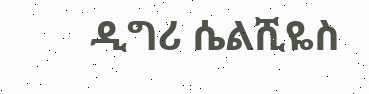ዲግሪ ሴልሺዬስ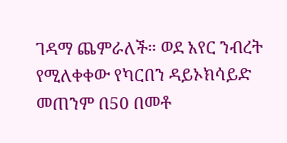ገዳማ ጨምራለች። ወደ አየር ንብረት የሚለቀቀው የካርበን ዳይኦክሳይድ መጠንም በ50 በመቶ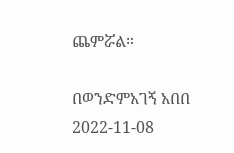ጨምሯል።

በወንድምአገኝ አበበ
2022-11-08